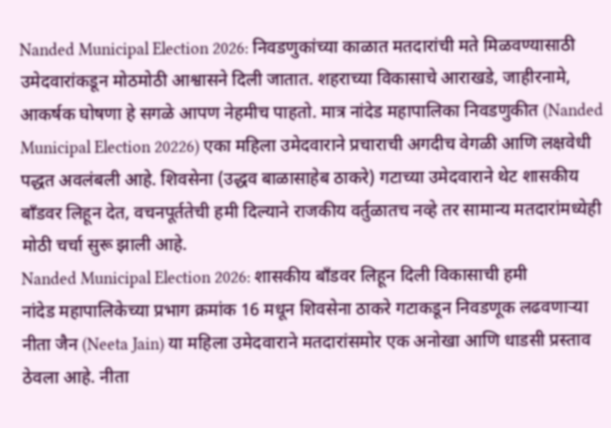Nanded Municipal Election 2026: निवडणुकांच्या काळात मतदारांची मते मिळवण्यासाठी उमेदवारांकडून मोठमोठी आश्वासने दिली जातात. शहराच्या विकासाचे आराखडे, जाहीरनामे, आकर्षक घोषणा हे सगळे आपण नेहमीच पाहतो. मात्र नांदेड महापालिका निवडणुकीत (Nanded Municipal Election 20226) एका महिला उमेदवाराने प्रचाराची अगदीच वेगळी आणि लक्षवेधी पद्धत अवलंबली आहे. शिवसेना (उद्धव बाळासाहेब ठाकरे) गटाच्या उमेदवाराने थेट शासकीय बाँडवर लिहून देत, वचनपूर्ततेची हमी दिल्याने राजकीय वर्तुळातच नव्हे तर सामान्य मतदारांमध्येही मोठी चर्चा सुरू झाली आहे.
Nanded Municipal Election 2026: शासकीय बाँडवर लिहून दिली विकासाची हमी
नांदेड महापालिकेच्या प्रभाग क्रमांक 16 मधून शिवसेना ठाकरे गटाकडून निवडणूक लढवणाऱ्या नीता जैन (Neeta Jain) या महिला उमेदवाराने मतदारांसमोर एक अनोखा आणि धाडसी प्रस्ताव ठेवला आहे. नीता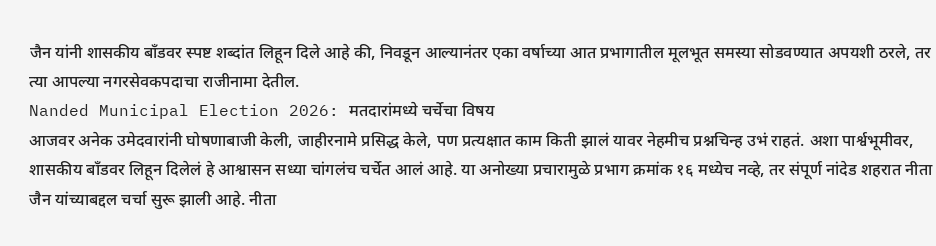जैन यांनी शासकीय बाँडवर स्पष्ट शब्दांत लिहून दिले आहे की, निवडून आल्यानंतर एका वर्षाच्या आत प्रभागातील मूलभूत समस्या सोडवण्यात अपयशी ठरले, तर त्या आपल्या नगरसेवकपदाचा राजीनामा देतील.
Nanded Municipal Election 2026: मतदारांमध्ये चर्चेचा विषय
आजवर अनेक उमेदवारांनी घोषणाबाजी केली, जाहीरनामे प्रसिद्ध केले, पण प्रत्यक्षात काम किती झालं यावर नेहमीच प्रश्नचिन्ह उभं राहतं. अशा पार्श्वभूमीवर, शासकीय बाँडवर लिहून दिलेलं हे आश्वासन सध्या चांगलंच चर्चेत आलं आहे. या अनोख्या प्रचारामुळे प्रभाग क्रमांक १६ मध्येच नव्हे, तर संपूर्ण नांदेड शहरात नीता जैन यांच्याबद्दल चर्चा सुरू झाली आहे. नीता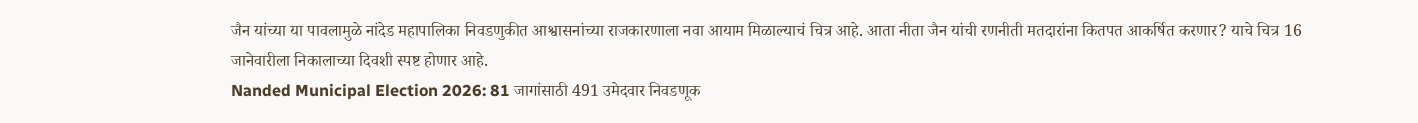जैन यांच्या या पावलामुळे नांदेड महापालिका निवडणुकीत आश्वासनांच्या राजकारणाला नवा आयाम मिळाल्याचं चित्र आहे. आता नीता जैन यांची रणनीती मतदारांना कितपत आकर्षित करणार? याचे चित्र 16 जानेवारीला निकालाच्या दिवशी स्पष्ट होणार आहे.
Nanded Municipal Election 2026: 81 जागांसाठी 491 उमेदवार निवडणूक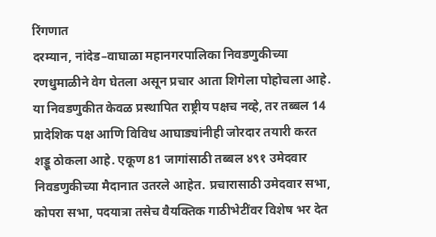रिंगणात
दरम्यान, नांदेड–वाघाळा महानगरपालिका निवडणुकीच्या रणधुमाळीने वेग घेतला असून प्रचार आता शिगेला पोहोचला आहे. या निवडणुकीत केवळ प्रस्थापित राष्ट्रीय पक्षच नव्हे, तर तब्बल 14 प्रादेशिक पक्ष आणि विविध आघाड्यांनीही जोरदार तयारी करत शड्डू ठोकला आहे. एकूण 81 जागांसाठी तब्बल ४९१ उमेदवार निवडणुकीच्या मैदानात उतरले आहेत. प्रचारासाठी उमेदवार सभा, कोपरा सभा, पदयात्रा तसेच वैयक्तिक गाठीभेटींवर विशेष भर देत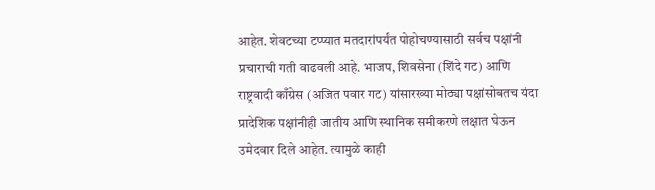आहेत. शेवटच्या टप्प्यात मतदारांपर्यंत पोहोचण्यासाठी सर्वच पक्षांनी प्रचाराची गती वाढवली आहे. भाजप, शिवसेना (शिंदे गट) आणि राष्ट्रवादी काँग्रेस (अजित पवार गट) यांसारख्या मोठ्या पक्षांसोबतच यंदा प्रादेशिक पक्षांनीही जातीय आणि स्थानिक समीकरणे लक्षात घेऊन उमेदवार दिले आहेत. त्यामुळे काही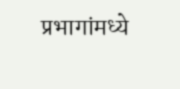प्रभागांमध्ये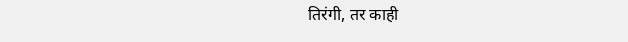तिरंगी, तर काही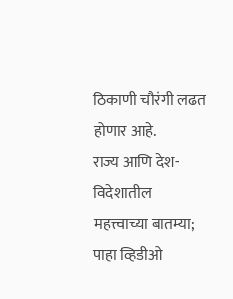ठिकाणी चौरंगी लढत होणार आहे.
राज्य आणि देश-विदेशातील महत्त्वाच्या बातम्या; पाहा व्हिडीओ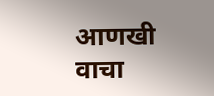आणखी वाचा